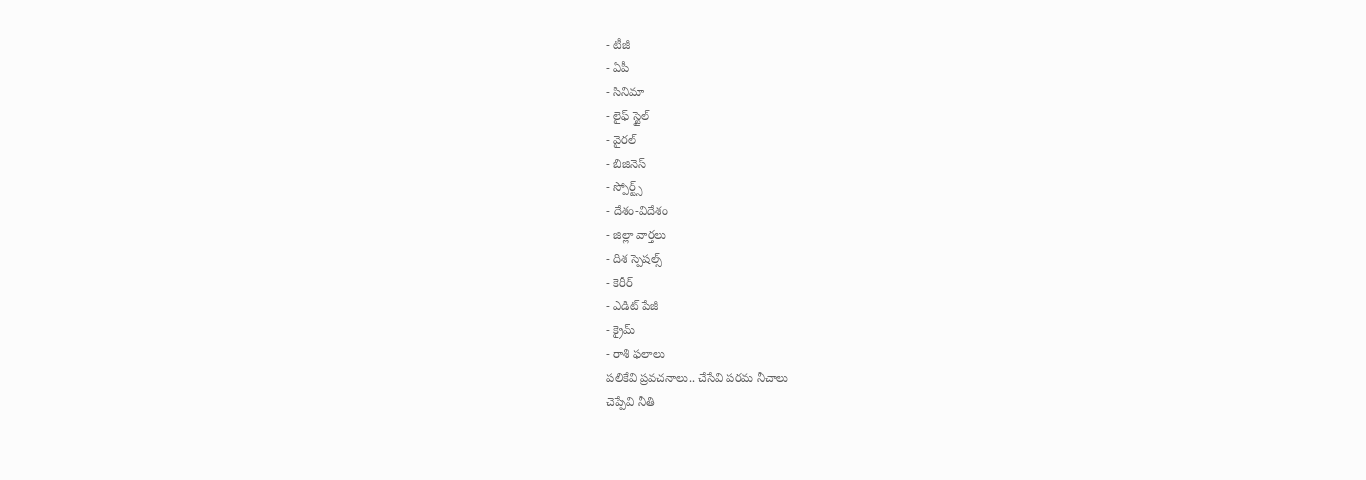- టీజీ
- ఏపీ
- సినిమా
- లైఫ్ స్టైల్
- వైరల్
- బిజినెస్
- స్పోర్ట్స్
- దేశం-విదేశం
- జిల్లా వార్తలు
- దిశ స్పెషల్స్
- కెరీర్
- ఎడిట్ పేజీ
- క్రైమ్
- రాశి ఫలాలు
పలికేవి ప్రవచనాలు.. చేసేవి పరమ నీచాలు
చెప్పేవి నీతి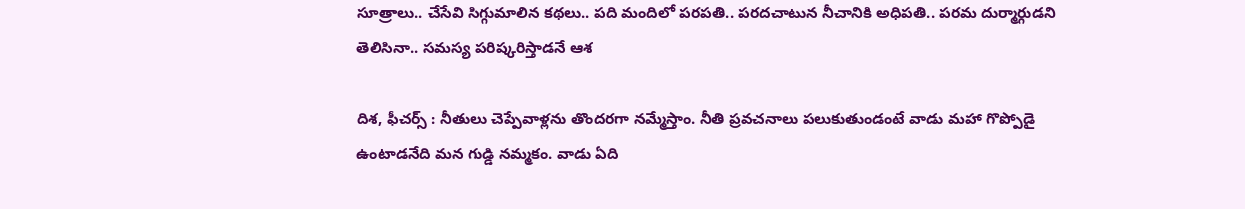సూత్రాలు.. చేసేవి సిగ్గుమాలిన కథలు.. పది మందిలో పరపతి.. పరదచాటున నీచానికి అధిపతి.. పరమ దుర్మార్గుడని తెలిసినా.. సమస్య పరిష్కరిస్తాడనే ఆశ

దిశ, ఫీచర్స్ : నీతులు చెప్పేవాళ్లను తొందరగా నమ్మేస్తాం. నీతి ప్రవచనాలు పలుకుతుండంటే వాడు మహా గొప్పోడై ఉంటాడనేది మన గుడ్డి నమ్మకం. వాడు ఏది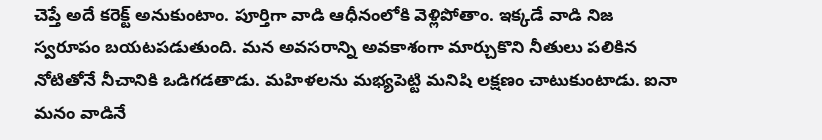చెప్తే అదే కరెక్ట్ అనుకుంటాం. పూర్తిగా వాడి ఆధీనంలోకి వెళ్లిపోతాం. ఇక్కడే వాడి నిజ స్వరూపం బయటపడుతుంది. మన అవసరాన్ని అవకాశంగా మార్చుకొని నీతులు పలికిన నోటితోనే నీచానికి ఒడిగడతాడు. మహిళలను మభ్యపెట్టి మనిషి లక్షణం చాటుకుంటాడు. ఐనా మనం వాడినే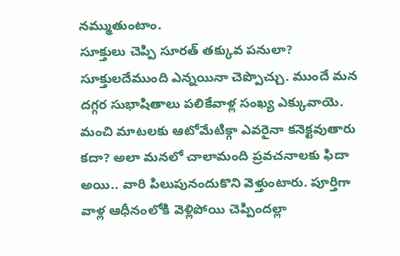నమ్ముతుంటాం.
సూక్తులు చెప్పి సూరత్ తక్కువ పనులా?
సూక్తులదేముంది ఎన్నయినా చెప్పొచ్చు. ముందే మన దగ్గర సుభాషితాలు పలికేవాళ్ల సంఖ్య ఎక్కువాయె. మంచి మాటలకు ఆటోమేటిక్గా ఎవరైనా కనెక్టవుతారు కదా? అలా మనలో చాలామంది ప్రవచనాలకు ఫిదా అయి.. వారి పిలుపునందుకొని వెళ్తుంటారు. పూర్తిగా వాళ్ల ఆధీనంలోకి వెళ్లిపోయి చెప్పిందల్లా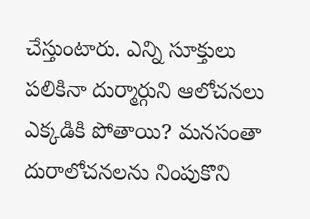చేస్తుంటారు. ఎన్ని సూక్తులు పలికినా దుర్మార్గుని ఆలోచనలు ఎక్కడికి పోతాయి? మనసంతా దురాలోచనలను నింపుకొని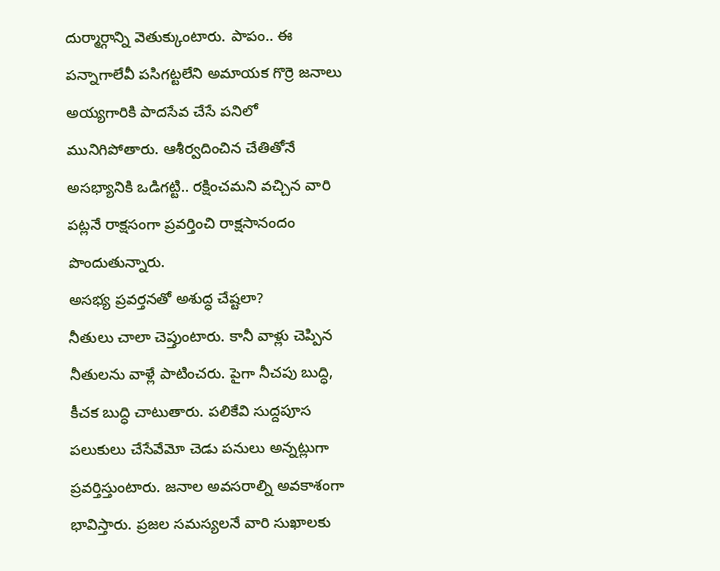దుర్మార్గాన్ని వెతుక్కుంటారు. పాపం.. ఈ పన్నాగాలేవీ పసిగట్టలేని అమాయక గొర్రె జనాలు అయ్యగారికి పాదసేవ చేసే పనిలో మునిగిపోతారు. ఆశీర్వదించిన చేతితోనే అసభ్యానికి ఒడిగట్టి.. రక్షించమని వచ్చిన వారి పట్లనే రాక్షసంగా ప్రవర్తించి రాక్షసానందం పొందుతున్నారు.
అసభ్య ప్రవర్తనతో అశుద్ధ చేష్టలా?
నీతులు చాలా చెప్తుంటారు. కానీ వాళ్లు చెప్పిన నీతులను వాళ్లే పాటించరు. పైగా నీచపు బుద్ధి, కీచక బుద్ధి చాటుతారు. పలికేవి సుద్దపూస పలుకులు చేసేవేమో చెడు పనులు అన్నట్లుగా ప్రవర్తిస్తుంటారు. జనాల అవసరాల్ని అవకాశంగా భావిస్తారు. ప్రజల సమస్యలనే వారి సుఖాలకు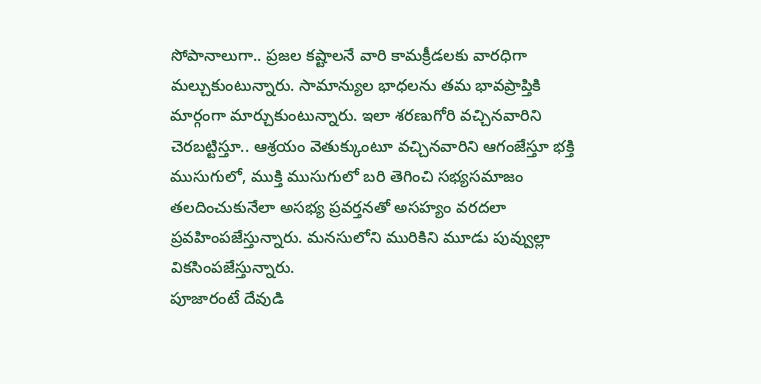సోపానాలుగా.. ప్రజల కష్టాలనే వారి కామక్రీడలకు వారధిగా మల్చుకుంటున్నారు. సామాన్యుల భాధలను తమ భావప్రాప్తికి మార్గంగా మార్చుకుంటున్నారు. ఇలా శరణుగోరి వచ్చినవారిని చెరబట్టిస్తూ.. ఆశ్రయం వెతుక్కుంటూ వచ్చినవారిని ఆగంజేస్తూ భక్తి ముసుగులో, ముక్తి ముసుగులో బరి తెగించి సభ్యసమాజం తలదించుకునేలా అసభ్య ప్రవర్తనతో అసహ్యం వరదలా ప్రవహింపజేస్తున్నారు. మనసులోని మురికిని మూడు పువ్వుల్లా వికసింపజేస్తున్నారు.
పూజారంటే దేవుడి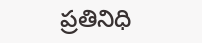ప్రతినిధి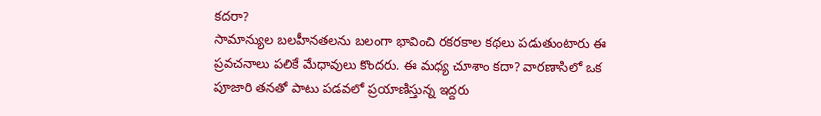కదరా?
సామాన్యుల బలహీనతలను బలంగా భావించి రకరకాల కథలు పడుతుంటారు ఈ ప్రవచనాలు పలికే మేధావులు కొందరు. ఈ మధ్య చూశాం కదా? వారణాసిలో ఒక పూజారి తనతో పాటు పడవలో ప్రయాణిస్తున్న ఇద్దరు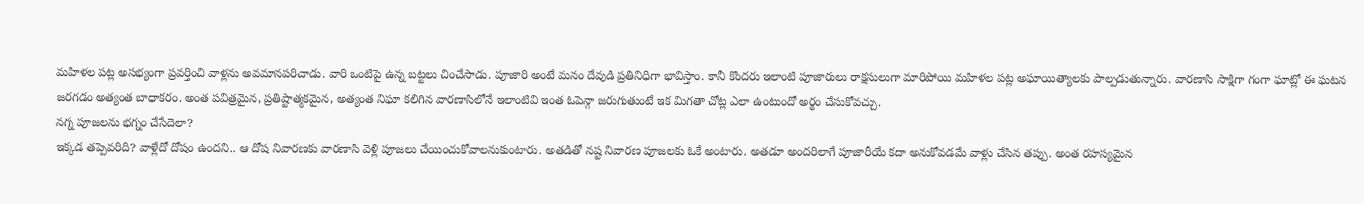మహిళల పట్ల అసభ్యంగా ప్రవర్తించి వాళ్లను అవమానపరిచాడు. వారి ఒంటిపై ఉన్న బట్టలు చించేసాడు. పూజారి అంటే మనం దేవుడి ప్రతినిధిగా భావిస్తాం. కానీ కొందరు ఇలాంటి పూజారులు రాక్షసులుగా మారిపోయి మహిళల పట్ల అఘాయిత్యాలకు పాల్పడుతున్నారు. వారణాసి సాక్షిగా గంగా ఘాట్లో ఈ ఘటన జరగడం అత్యంత బాధాకరం. అంత పవిత్రమైన, ప్రతిష్టాత్మకమైన, అత్యంత నిఘా కలిగిన వారణాసిలోనే ఇలాంటివి ఇంత ఓపెన్గా జరుగుతుంటే ఇక మిగతా చోట్ల ఎలా ఉంటుందో అర్థం చేసుకోవచ్చు.
నగ్న పూజలను భగ్నం చేసేదెలా?
ఇక్కడ తప్పెవరిది? వాళ్లేదో దోషం ఉందని.. ఆ దోష నివారణకు వారణాసి వెళ్లి పూజలు చేయించుకోవాలనుకుంటారు. అతడితో నష్ట నివారణ పూజలకు ఓకే అంటారు. అతడూ అందరిలాగే పూజారీయే కదా అనుకోవడమే వాళ్లు చేసిన తప్పు. అంత రహస్యమైన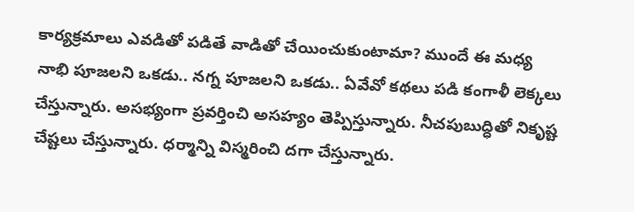కార్యక్రమాలు ఎవడితో పడితే వాడితో చేయించుకుంటామా? ముందే ఈ మధ్య నాభి పూజలని ఒకడు.. నగ్న పూజలని ఒకడు.. ఏవేవో కథలు పడి కంగాళీ లెక్కలు చేస్తున్నారు. అసభ్యంగా ప్రవర్తించి అసహ్యం తెప్పిస్తున్నారు. నీచపుబుద్ధితో నికృష్ట చేష్టలు చేస్తున్నారు. ధర్మాన్ని విస్మరించి దగా చేస్తున్నారు.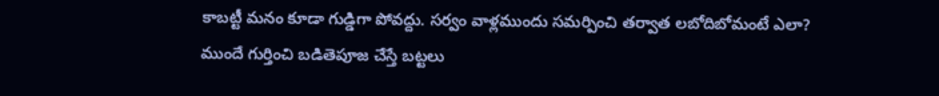కాబట్టీ మనం కూడా గుడ్డిగా పోవద్దు. సర్వం వాళ్లముందు సమర్పించి తర్వాత లబోదిబోమంటే ఎలా? ముందే గుర్తించి బడితెపూజ చేస్తే బట్టలు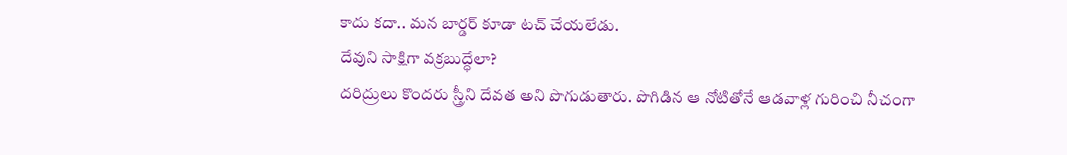కాదు కదా.. మన బార్డర్ కూడా టచ్ చేయలేడు.
దేవుని సాక్షిగా వక్రబుద్ధేలా?
దరిద్రులు కొందరు స్త్రీని దేవత అని పొగుడుతారు. పొగిడిన ఆ నోటితోనే ఆడవాళ్ల గురించి నీచంగా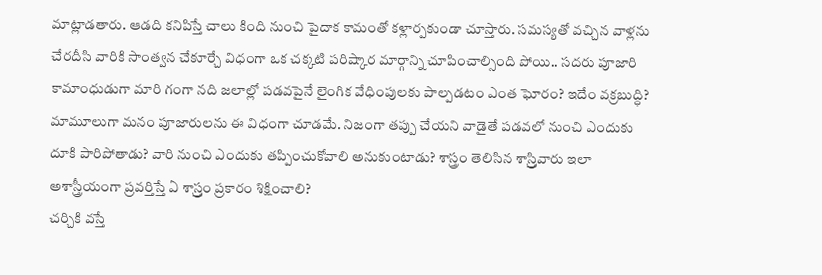మాట్లాడతారు. ఆడది కనిపిస్తే చాలు కింది నుంచి పైదాక కామంతో కళ్లార్పకుండా చూస్తారు. సమస్యతో వచ్చిన వాళ్లను చేరదీసి వారికి సాంత్వన చేకూర్చే విధంగా ఒక చక్కటి పరిష్కార మార్గాన్ని చూపించాల్సింది పోయి.. సదరు పూజారి కామాంధుడుగా మారి గంగా నది జలాల్లో పడవపైనే లైంగిక వేధింపులకు పాల్పడటం ఎంత ఘోరం? ఇదేం వక్రబుద్ధి? మామూలుగా మనం పూజారులను ఈ విధంగా చూడమే. నిజంగా తప్పు చేయని వాడైతే పడవలో నుంచి ఎందుకు దూకి పారిపోతాడు? వారి నుంచి ఎందుకు తప్పించుకోవాలి అనుకుంటాడు? శాస్త్రం తెలిసిన శాస్ర్తివారు ఇలా అశాస్త్రీయంగా ప్రవర్తిస్తే ఏ శాస్ర్తం ప్రకారం శిక్షించాలి?
చర్చికి వస్తే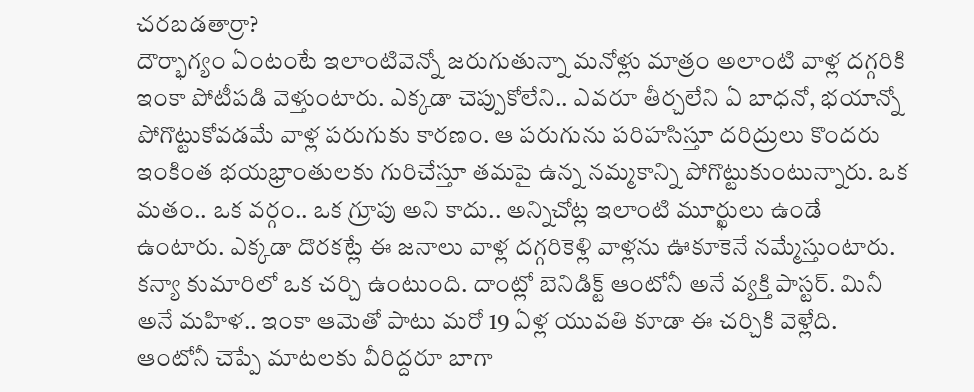చరబడతార్రా?
దౌర్భాగ్యం ఏంటంటే ఇలాంటివెన్నో జరుగుతున్నా మనోళ్లు మాత్రం అలాంటి వాళ్ల దగ్గరికి ఇంకా పోటీపడి వెళ్తుంటారు. ఎక్కడా చెప్పుకోలేని.. ఎవరూ తీర్చలేని ఏ బాధనో, భయాన్నో పోగొట్టుకోవడమే వాళ్ల పరుగుకు కారణం. ఆ పరుగును పరిహసిస్తూ దరిద్రులు కొందరు ఇంకింత భయభ్రాంతులకు గురిచేస్తూ తమపై ఉన్న నమ్మకాన్ని పోగొట్టుకుంటున్నారు. ఒక మతం.. ఒక వర్గం.. ఒక గ్రూపు అని కాదు.. అన్నిచోట్ల ఇలాంటి మూర్ఖులు ఉండే ఉంటారు. ఎక్కడా దొరకట్లే ఈ జనాలు వాళ్ల దగ్గరికెళ్లి వాళ్లను ఊకూకెనే నమ్మేస్తుంటారు. కన్యా కుమారిలో ఒక చర్చి ఉంటుంది. దాంట్లో బెనిడిక్ట్ ఆంటోనీ అనే వ్యక్తి పాస్టర్. మినీ అనే మహిళ.. ఇంకా ఆమెతో పాటు మరో 19 ఏళ్ల యువతి కూడా ఈ చర్చికి వెళ్లేది. ఆంటోనీ చెప్పే మాటలకు వీరిద్దరూ బాగా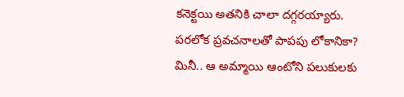కనెక్టయి అతనికి చాలా దగ్గరయ్యారు.
పరలోక ప్రవచనాలతో పాపపు లోకానికా?
మినీ.. ఆ అమ్మాయి ఆంటోని పలుకులకు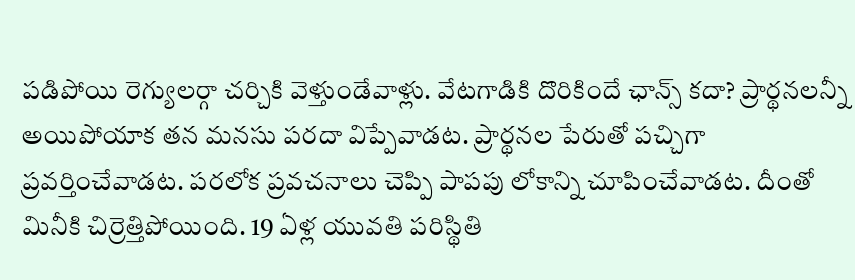పడిపోయి రెగ్యులర్గా చర్చికి వెళ్తుండేవాళ్లు. వేటగాడికి దొరికిందే ఛాన్స్ కదా? ప్రార్థనలన్నీ అయిపోయాక తన మనసు పరదా విప్పేవాడట. ప్రార్థనల పేరుతో పచ్చిగా ప్రవర్తించేవాడట. పరలోక ప్రవచనాలు చెప్పి పాపపు లోకాన్ని చూపించేవాడట. దీంతో మినీకి చిర్రెత్తిపోయింది. 19 ఏళ్ల యువతి పరిస్థితి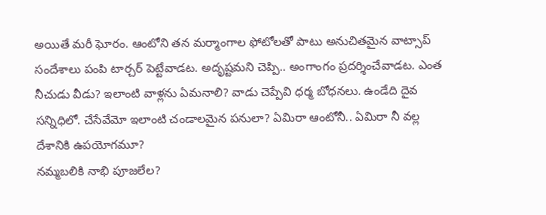అయితే మరీ ఘోరం. ఆంటోని తన మర్మాంగాల ఫోటోలతో పాటు అనుచితమైన వాట్సాప్ సందేశాలు పంపి టార్చర్ పెట్టేవాడట. అదృష్టమని చెప్పి.. అంగాంగం ప్రదర్శించేవాడట. ఎంత నీచుడు వీడు? ఇలాంటి వాళ్లను ఏమనాలి? వాడు చెప్పేవి ధర్మ బోధనలు. ఉండేది దైవ సన్నిధిలో. చేసేవేమో ఇలాంటి చండాలమైన పనులా? ఏమిరా ఆంటోనీ.. ఏమిరా నీ వల్ల దేశానికి ఉపయోగమూ?
నమ్మబలికి నాభి పూజలేల?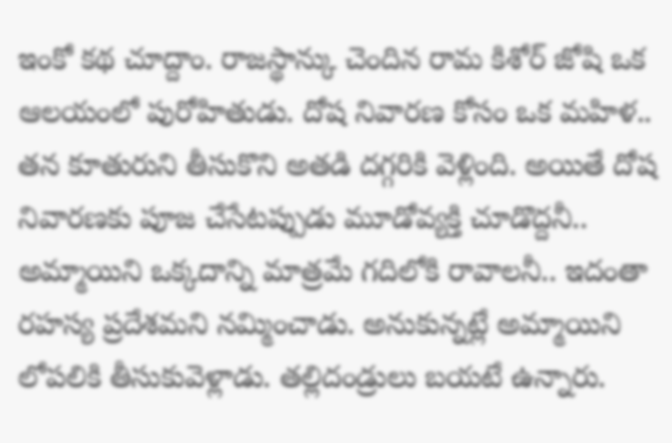ఇంకో కథ చూద్దాం. రాజస్థాన్కు చెందిన రామ కిశోర్ జోషి ఒక ఆలయంలో పురోహితుడు. దోష నివారణ కోసం ఒక మహిళ.. తన కూతురుని తీసుకొని అతడి దగ్గరికి వెళ్లింది. అయితే దోష నివారణకు పూజ చేసేటప్పుడు మూడోవ్యక్తి చూడొద్దనీ.. అమ్మాయిని ఒక్కదాన్ని మాత్రమే గదిలోకి రావాలనీ.. ఇదంతా రహస్య ప్రదేశమని నమ్మించాడు. అనుకున్నట్లే అమ్మాయిని లోపలికి తీసుకువెళ్లాడు. తల్లిదండ్రులు బయటే ఉన్నారు.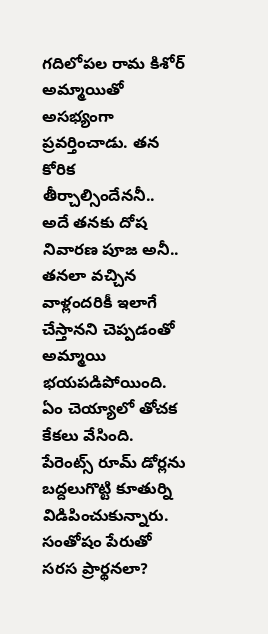గదిలోపల రామ కిశోర్ అమ్మాయితో అసభ్యంగా ప్రవర్తించాడు. తన కోరిక తీర్చాల్సిందేననీ.. అదే తనకు దోష నివారణ పూజ అనీ.. తనలా వచ్చిన వాళ్లందరికీ ఇలాగే చేస్తానని చెప్పడంతో అమ్మాయి భయపడిపోయింది. ఏం చెయ్యాలో తోచక కేకలు వేసింది. పేరెంట్స్ రూమ్ డోర్లను బద్దలుగొట్టి కూతుర్ని విడిపించుకున్నారు.
సంతోషం పేరుతో సరస ప్రార్థనలా?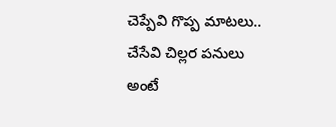చెప్పేవి గొప్ప మాటలు.. చేసేవి చిల్లర పనులు అంటే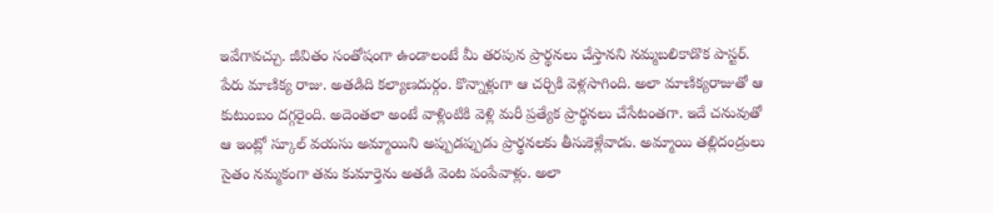ఇవేగావచ్చు. జీవితం సంతోషంగా ఉండాలంటే మీ తరపున ప్రార్థనలు చేస్తానని నమ్మబలికాడొక పాస్టర్. పేరు మాణిక్య రాజు. అతడిది కల్యాణదుర్గం. కొన్నాళ్లుగా ఆ చర్చికి వెళ్లసాగింది. అలా మాణిక్యరాజుతో ఆ కుటుంబం దగ్గరైంది. అదెంతలా అంటే వాళ్లింటికి వెళ్లి మరీ ప్రత్యేక ప్రార్థనలు చేసేటంతగా. ఇదే చనువుతో ఆ ఇంట్లో స్కూల్ వయసు అమ్మాయిని అప్పుడప్పుడు ప్రార్థనలకు తీసుకెళ్లేవాడు. అమ్మాయి తల్లిదండ్రులు సైతం నమ్మకంగా తమ కుమార్తెను అతడి వెంట పంపేవాళ్లు. అలా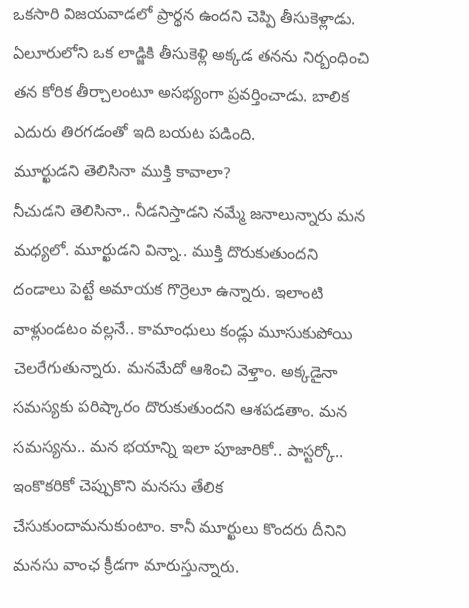ఒకసారి విజయవాడలో ప్రార్థన ఉందని చెప్పి తీసుకెళ్లాడు. ఏలూరులోని ఒక లాడ్జికి తీసుకెళ్లి అక్కడ తనను నిర్బంధించి తన కోరిక తీర్చాలంటూ అసభ్యంగా ప్రవర్తించాడు. బాలిక ఎదురు తిరగడంతో ఇది బయట పడింది.
మూర్ఖుడని తెలిసినా ముక్తి కావాలా?
నీచుడని తెలిసినా.. నీడనిస్తాడని నమ్మే జనాలున్నారు మన మధ్యలో. మూర్ఖుడని విన్నా.. ముక్తి దొరుకుతుందని దండాలు పెట్టే అమాయక గొర్రెలూ ఉన్నారు. ఇలాంటి వాళ్లుండటం వల్లనే.. కామాంధులు కండ్లు మూసుకుపోయి చెలరేగుతున్నారు. మనమేదో ఆశించి వెళ్తాం. అక్కడైనా సమస్యకు పరిష్కారం దొరుకుతుందని ఆశపడతాం. మన సమస్యను.. మన భయాన్ని ఇలా పూజారికో.. పాస్టర్కో.. ఇంకొకరికో చెప్పుకొని మనసు తేలిక చేసుకుందామనుకుంటాం. కానీ మూర్ఖులు కొందరు దీనిని మనసు వాంఛ క్రీడగా మారుస్తున్నారు.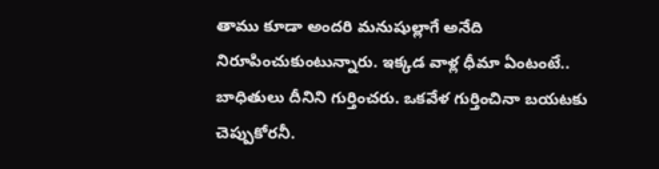తాము కూడా అందరి మనుషుల్లాగే అనేది నిరూపించుకుంటున్నారు. ఇక్కడ వాళ్ల ధీమా ఏంటంటే.. బాధితులు దీనిని గుర్తించరు. ఒకవేళ గుర్తించినా బయటకు చెప్పుకోరనీ.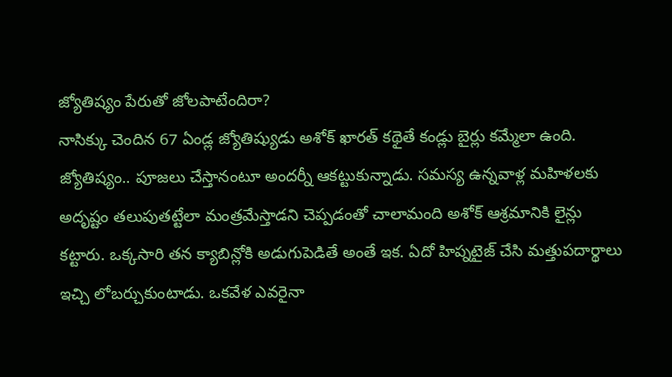జ్యోతిష్యం పేరుతో జోలపాటేందిరా?
నాసిక్కు చెందిన 67 ఏండ్ల జ్యోతిష్యుడు అశోక్ ఖారత్ కథైతే కండ్లు బైర్లు కమ్మేలా ఉంది. జ్యోతిష్యం.. పూజలు చేస్తానంటూ అందర్నీ ఆకట్టుకున్నాడు. సమస్య ఉన్నవాళ్ల మహిళలకు అదృష్టం తలుపుతట్టేలా మంత్రమేస్తాడని చెప్పడంతో చాలామంది అశోక్ ఆశ్రమానికి లైన్లు కట్టారు. ఒక్కసారి తన క్యాబిన్లోకి అడుగుపెడితే అంతే ఇక. ఏదో హిప్నటైజ్ చేసి మత్తుపదార్థాలు ఇచ్చి లోబర్చుకుంటాడు. ఒకవేళ ఎవరైనా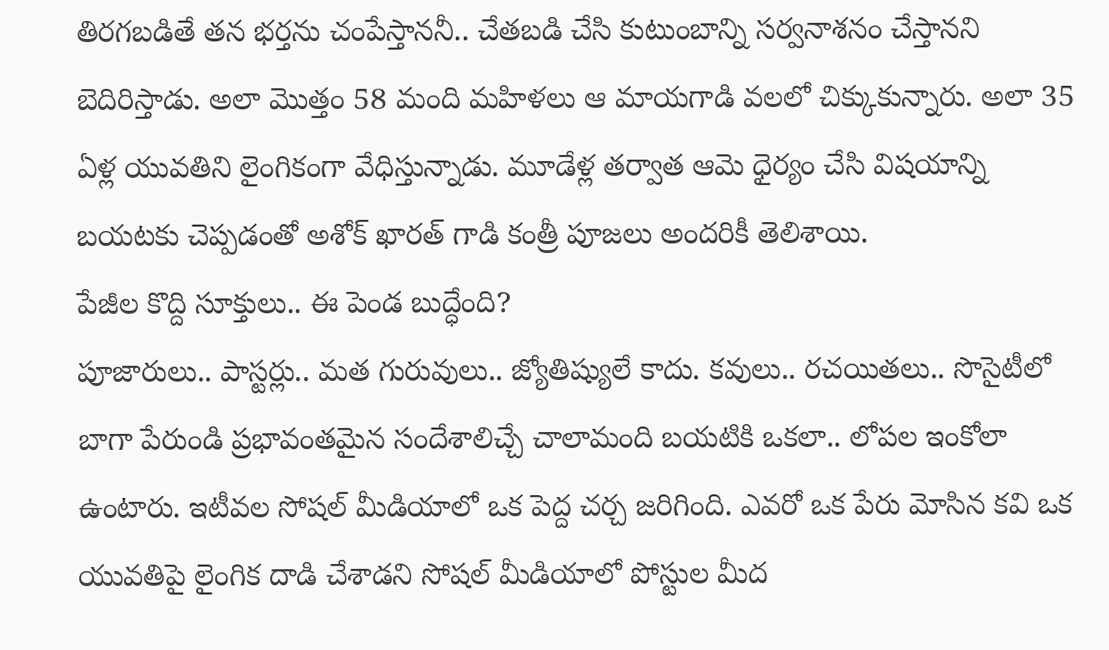తిరగబడితే తన భర్తను చంపేస్తాననీ.. చేతబడి చేసి కుటుంబాన్ని సర్వనాశనం చేస్తానని బెదిరిస్తాడు. అలా మొత్తం 58 మంది మహిళలు ఆ మాయగాడి వలలో చిక్కుకున్నారు. అలా 35 ఏళ్ల యువతిని లైంగికంగా వేధిస్తున్నాడు. మూడేళ్ల తర్వాత ఆమె ధైర్యం చేసి విషయాన్ని బయటకు చెప్పడంతో అశోక్ ఖారత్ గాడి కంత్రీ పూజలు అందరికీ తెలిశాయి.
పేజీల కొద్ది సూక్తులు.. ఈ పెండ బుద్ధేంది?
పూజారులు.. పాస్టర్లు.. మత గురువులు.. జ్యోతిష్యులే కాదు. కవులు.. రచయితలు.. సొసైటీలో బాగా పేరుండి ప్రభావంతమైన సందేశాలిచ్చే చాలామంది బయటికి ఒకలా.. లోపల ఇంకోలా ఉంటారు. ఇటీవల సోషల్ మీడియాలో ఒక పెద్ద చర్చ జరిగింది. ఎవరో ఒక పేరు మోసిన కవి ఒక యువతిపై లైంగిక దాడి చేశాడని సోషల్ మీడియాలో పోస్టుల మీద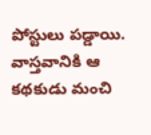పోస్టులు పడ్డాయి. వాస్తవానికి ఆ కథకుడు మంచి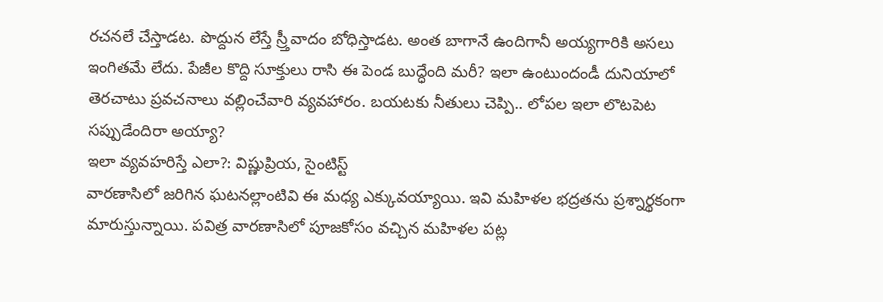రచనలే చేస్తాడట. పొద్దున లేస్తే స్ర్తీవాదం బోధిస్తాడట. అంత బాగానే ఉందిగానీ అయ్యగారికి అసలు ఇంగితమే లేదు. పేజీల కొద్ది సూక్తులు రాసి ఈ పెండ బుద్ధేంది మరీ? ఇలా ఉంటుందండీ దునియాలో తెరచాటు ప్రవచనాలు వల్లించేవారి వ్యవహారం. బయటకు నీతులు చెప్పి.. లోపల ఇలా లొటపెట సప్పుడేందిరా అయ్యా?
ఇలా వ్యవహరిస్తే ఎలా?: విష్ణుప్రియ, సైంటిస్ట్
వారణాసిలో జరిగిన ఘటనల్లాంటివి ఈ మధ్య ఎక్కువయ్యాయి. ఇవి మహిళల భద్రతను ప్రశ్నార్థకంగా మారుస్తున్నాయి. పవిత్ర వారణాసిలో పూజకోసం వచ్చిన మహిళల పట్ల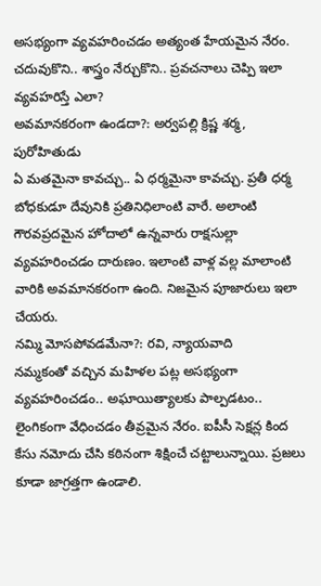అసభ్యంగా వ్యవహరించడం అత్యంత హేయమైన నేరం. చదువుకొని.. శాస్త్రం నేర్చుకొని.. ప్రవచనాలు చెప్పి ఇలా వ్యవహరిస్తే ఎలా?
అవమానకరంగా ఉండదా?: అర్వపల్లి క్రిష్ణ శర్మ, పురోహితుడు
ఏ మతమైనా కావచ్చు.. ఏ ధర్మమైనా కావచ్చు. ప్రతీ ధర్మ బోధకుడూ దేవునికి ప్రతినిధిలాంటి వారే. అలాంటి గౌరవప్రదమైన హోదాలో ఉన్నవారు రాక్షసుల్లా వ్యవహరించడం దారుణం. ఇలాంటి వాళ్ల వల్ల మాలాంటి వారికి అవమానకరంగా ఉంది. నిజమైన పూజారులు ఇలా చేయరు.
నమ్మి మోసపోవడమేనా?: రవి, న్యాయవాది
నమ్మకంతో వచ్చిన మహిళల పట్ల అసభ్యంగా వ్యవహరించడం.. అఘాయిత్యాలకు పాల్పడటం.. లైంగికంగా వేధించడం తీవ్రమైన నేరం. ఐపీసీ సెక్షన్ల కింద కేసు నమోదు చేసి కఠినంగా శిక్షించే చట్టాలున్నాయి. ప్రజలు కూడా జాగ్రత్తగా ఉండాలి.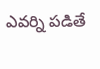ఎవర్ని పడితే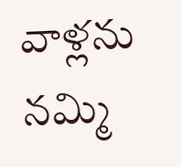వాళ్లను నమ్మి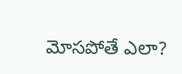మోసపోతే ఎలా?